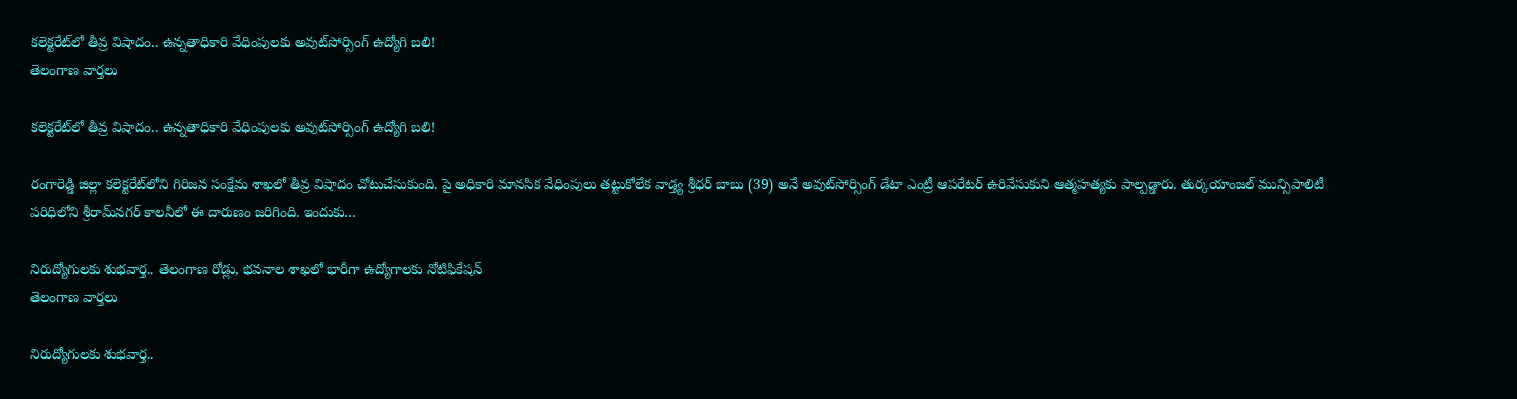కలెక్టరేట్‌లో తీవ్ర విషాదం.. ఉన్నతాధికారి వేధింపులకు అవుట్‌సోర్సింగ్ ఉద్యోగి బలి!
తెలంగాణ వార్తలు

కలెక్టరేట్‌లో తీవ్ర విషాదం.. ఉన్నతాధికారి వేధింపులకు అవుట్‌సోర్సింగ్ ఉద్యోగి బలి!

రంగారెడ్డి జిల్లా కలెక్టరేట్‌లోని గిరిజన సంక్షేమ శాఖలో తీవ్ర విషాదం చోటుచేసుకుంది. పై అధికారి మానసిక వేధింపులు తట్టుకోలేక వాడ్త్య శ్రీధర్ బాబు (39) అనే అవుట్‌సోర్సింగ్ డేటా ఎంట్రీ ఆపరేటర్ ఉరివేసుకుని ఆత్మహత్యకు పాల్పడ్డారు. తుర్కయాంజల్ మున్సిపాలిటీ పరిధిలోని శ్రీరామ్‌నగర్ కాలనీలో ఈ దారుణం జరిగింది. ఇందుకు…

నిరుద్యోగులకు శుభవార్త.. తెలంగాణ రోడ్లు, భవనాల శాఖలో భారీగా ఉద్యోగాలకు నోటిఫికేషన్
తెలంగాణ వార్తలు

నిరుద్యోగులకు శుభవార్త..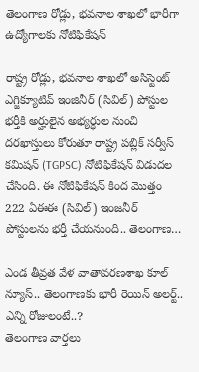తెలంగాణ రోడ్లు, భవనాల శాఖలో భారీగా ఉద్యోగాలకు నోటిఫికేషన్

రాష్ట్ర రోడ్లు, భవనాల శాఖలో అసిస్టెంట్ ఎగ్జిక్యూటివ్ ఇంజినీర్ (సివిల్) పోస్టుల భర్తీకి అర్హులైన అభ్యర్ధుల నుంచి దరఖాస్తులు కోరుతూ రాష్ట్ర పబ్లిక్ సర్వీస్ కమిషన్ (TGPSC) నోటిఫికేషన్ విడుదల చేసింది. ఈ నోటిఫికేషన్‌ కింద మొత్తం 222 ఏఈఈ (సివిల్) ఇంజనీర్‌ పోస్టులను భర్తీ చేయనుంది.. తెలంగాణ…

ఎండ తీవ్రత వేళ వాతావరణశాఖ కూల్ న్యూస్.. తెలంగాణకు భారీ రెయిన్ అలర్ట్.. ఎన్ని రోజులంటే..?
తెలంగాణ వార్తలు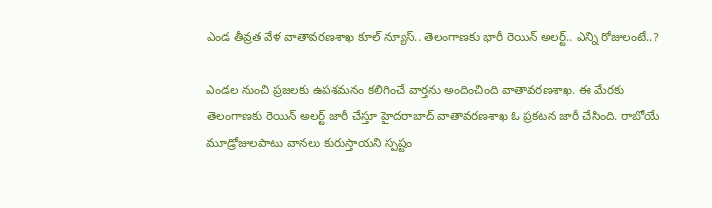ఎండ తీవ్రత వేళ వాతావరణశాఖ కూల్ న్యూస్.. తెలంగాణకు భారీ రెయిన్ అలర్ట్.. ఎన్ని రోజులంటే..?

ఎండల నుంచి ప్రజలకు ఉపశమనం కలిగించే వార్తను అందించింది వాతావరణశాఖ. ఈ మేరకు తెలంగాణకు రెయిన్ అలర్ట్ జారీ చేస్తూ హైదరాబాద్ వాతావరణశాఖ ఓ ప్రకటన జారీ చేసింది. రాబోయే మూడ్రోజులపాటు వానలు కురుస్తాయని స్పష్టం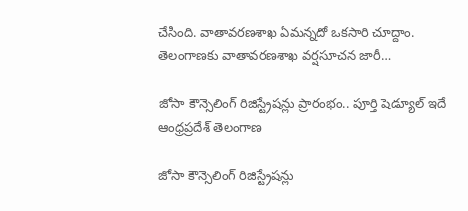చేసింది. వాతావరణశాఖ ఏమన్నదో ఒకసారి చూద్దాం. తెలంగాణకు వాతావరణశాఖ వర్షసూచన జారీ…

జోసా కౌన్సెలింగ్‌ రిజిస్ట్రేషన్లు ప్రారంభం.. పూర్తి షెడ్యూల్ ఇదే
ఆంధ్రప్రదేశ్ తెలంగాణ

జోసా కౌన్సెలింగ్‌ రిజిస్ట్రేషన్లు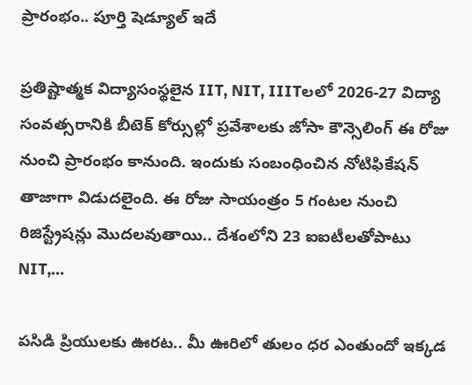ప్రారంభం.. పూర్తి షెడ్యూల్ ఇదే

ప్రతిష్టాత్మక విద్యాసంస్థలైన IIT, NIT, IIITలలో 2026-27 విద్యా సంవత్సరానికి బీటెక్ కోర్సుల్లో ప్రవేశాలకు జోసా కౌన్సెలింగ్ ఈ రోజు నుంచి ప్రారంభం కానుంది. ఇందుకు సంబంధించిన నోటిఫికేషన్ తాజాగా విడుదలైంది. ఈ రోజు సాయంత్రం 5 గంటల నుంచి రిజిస్ట్రేషన్లు మొదలవుతాయి.. దేశంలోని 23 ఐఐటీలతోపాటు NIT,…

పసిడి ప్రియులకు ఊరట.. మీ ఊరిలో తులం ధర ఎంతుందో ఇక్కడ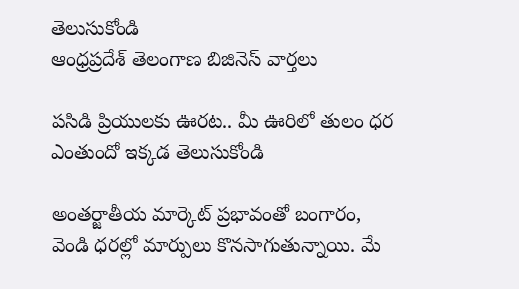తెలుసుకోండి
ఆంధ్రప్రదేశ్ తెలంగాణ బిజినెస్ వార్తలు

పసిడి ప్రియులకు ఊరట.. మీ ఊరిలో తులం ధర ఎంతుందో ఇక్కడ తెలుసుకోండి

అంతర్జాతీయ మార్కెట్ ప్రభావంతో బంగారం, వెండి ధరల్లో మార్పులు కొనసాగుతున్నాయి. మే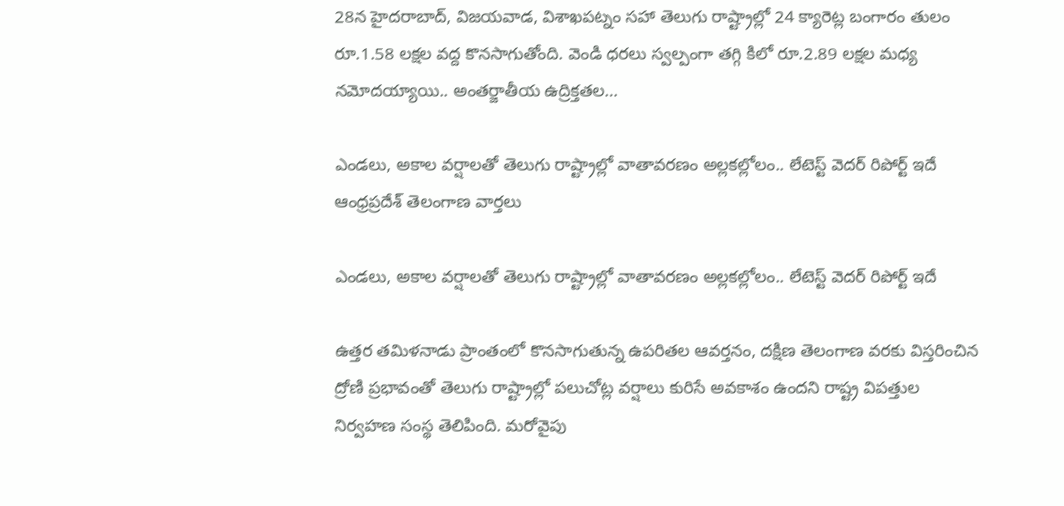28న హైదరాబాద్‌, విజయవాడ, విశాఖపట్నం సహా తెలుగు రాష్ట్రాల్లో 24 క్యారెట్ల బంగారం తులం రూ.1.58 లక్షల వద్ద కొనసాగుతోంది. వెండి ధరలు స్వల్పంగా తగ్గి కిలో రూ.2.89 లక్షల మధ్య నమోదయ్యాయి.. అంతర్జాతీయ ఉద్రిక్తతల…

ఎండలు, అకాల వర్షాలతో తెలుగు రాష్ట్రాల్లో వాతావరణం అల్లకల్లోలం.. లేటెస్ట్ వెదర్ రిపోర్ట్ ఇదే
ఆంధ్రప్రదేశ్ తెలంగాణ వార్తలు

ఎండలు, అకాల వర్షాలతో తెలుగు రాష్ట్రాల్లో వాతావరణం అల్లకల్లోలం.. లేటెస్ట్ వెదర్ రిపోర్ట్ ఇదే

ఉత్తర తమిళనాడు ప్రాంతంలో కొనసాగుతున్న ఉపరితల ఆవర్తనం, దక్షిణ తెలంగాణ వరకు విస్తరించిన ద్రోణి ప్రభావంతో తెలుగు రాష్ట్రాల్లో పలుచోట్ల వర్షాలు కురిసే అవకాశం ఉందని రాష్ట్ర విపత్తుల నిర్వహణ సంస్థ తెలిపింది. మరోవైపు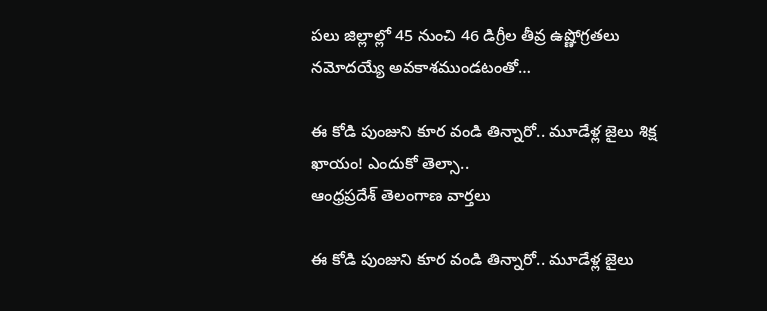పలు జిల్లాల్లో 45 నుంచి 46 డిగ్రీల తీవ్ర ఉష్ణోగ్రతలు నమోదయ్యే అవకాశముండటంతో…

ఈ కోడి పుంజుని కూర వండి తిన్నారో.. మూడేళ్ల జైలు శిక్ష ఖాయం! ఎందుకో తెల్సా..
ఆంధ్రప్రదేశ్ తెలంగాణ వార్తలు

ఈ కోడి పుంజుని కూర వండి తిన్నారో.. మూడేళ్ల జైలు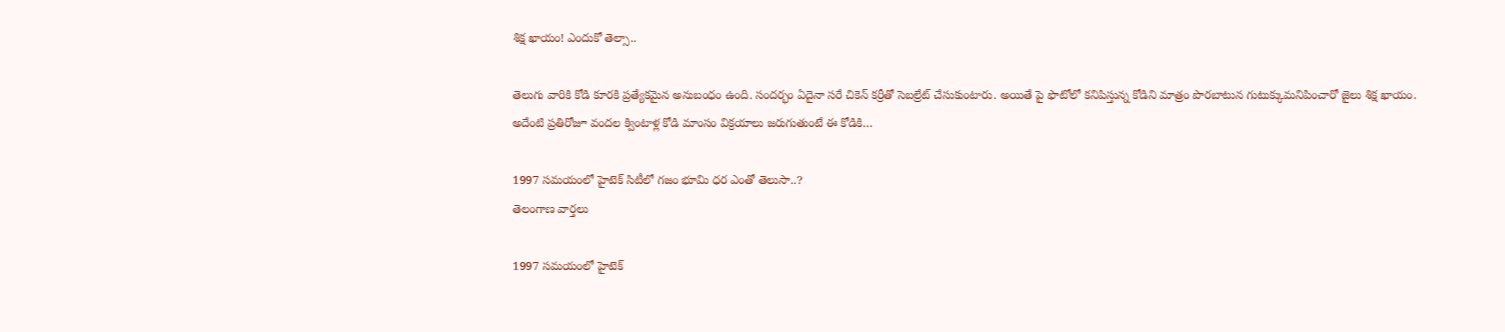శిక్ష ఖాయం! ఎందుకో తెల్సా..

తెలుగు వారికి కోడి కూరకి ప్రత్యేకమైన అనుబంధం ఉంది. సందర్భం ఏదైనా సరే చికెన్‌ కర్రీతో సెబల్రేట్‌ చేసుకుంటారు. అయితే పై ఫొటోలో కనిపిస్తున్న కోడిని మాత్రం పొరబాటున గుటుక్కుమనిపించారో జైలు శిక్ష ఖాయం. అదేంటి ప్రతిరోజూ వందల క్వింటాళ్ల కోడి మాంసం విక్రయాలు జరుగుతుంటే ఈ కోడికి…

1997 సమయంలో హైటెక్ సిటీలో గజం భూమి ధర ఎంతో తెలుసా..?
తెలంగాణ వార్తలు

1997 సమయంలో హైటెక్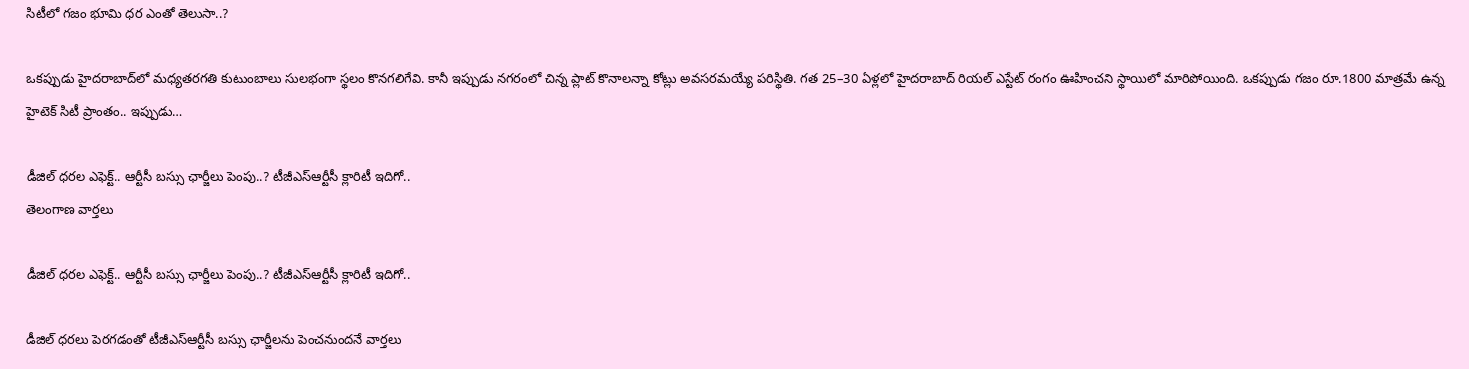సిటీలో గజం భూమి ధర ఎంతో తెలుసా..?

ఒకప్పుడు హైదరాబాద్‌లో మధ్యతరగతి కుటుంబాలు సులభంగా స్థలం కొనగలిగేవి. కానీ ఇప్పుడు నగరంలో చిన్న ప్లాట్ కొనాలన్నా కోట్లు అవసరమయ్యే పరిస్థితి. గత 25–30 ఏళ్లలో హైదరాబాద్ రియల్ ఎస్టేట్ రంగం ఊహించని స్థాయిలో మారిపోయింది. ఒకప్పుడు గజం రూ.1800 మాత్రమే ఉన్న హైటెక్ సిటీ ప్రాంతం.. ఇప్పుడు…

డీజిల్ ధరల ఎఫెక్ట్.. ఆర్టీసీ బస్సు ఛార్జీలు పెంపు..? టీజీఎస్‌ఆర్టీసీ క్లారిటీ ఇదిగో..
తెలంగాణ వార్తలు

డీజిల్ ధరల ఎఫెక్ట్.. ఆర్టీసీ బస్సు ఛార్జీలు పెంపు..? టీజీఎస్‌ఆర్టీసీ క్లారిటీ ఇదిగో..

డీజిల్ ధరలు పెరగడంతో టీజీఎస్‌ఆర్టీసీ బస్సు ఛార్జీలను పెంచనుందనే వార్తలు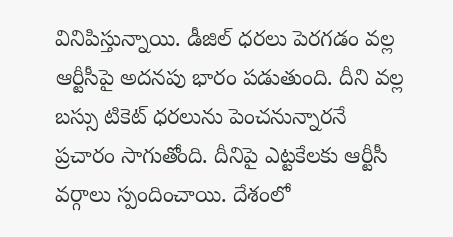వినిపిస్తున్నాయి. డీజిల్ ధరలు పెరగడం వల్ల ఆర్టీసీపై అదనపు భారం పడుతుంది. దీని వల్ల బస్సు టికెట్ ధరలును పెంచనున్నారనే ప్రచారం సాగుతోంది. దీనిపై ఎట్టకేలకు ఆర్టీసీ వర్గాలు స్పందించాయి. దేశంలో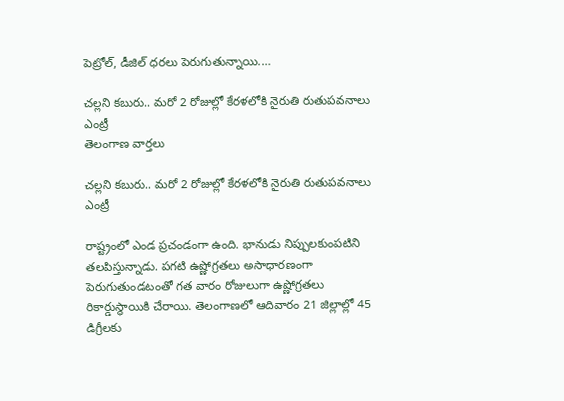పెట్రోల్, డీజిల్ ధరలు పెరుగుతున్నాయి.…

చల్లని కబురు.. మరో 2 రోజుల్లో కేరళలోకి నైరుతి రుతుపవనాలు ఎంట్రీ
తెలంగాణ వార్తలు

చల్లని కబురు.. మరో 2 రోజుల్లో కేరళలోకి నైరుతి రుతుపవనాలు ఎంట్రీ

రాష్ట్రంలో ఎండ ప్రచండంగా ఉంది. భానుడు నిప్పులకుంపటిని తలపిస్తున్నాడు. పగటి ఉష్ణోగ్రతలు అసాధారణంగా పెరుగుతుండటంతో గత వారం రోజులుగా ఉష్ణోగ్రతలు రికార్డుస్థాయికి చేరాయి. తెలంగాణలో ఆదివారం 21 జిల్లాల్లో 45 డిగ్రీలకు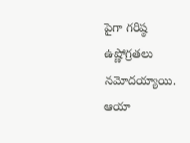పైగా గరిష్ఠ ఉష్ణోగ్రతలు నమోదయ్యాయి. ఆయా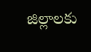జిల్లాలకు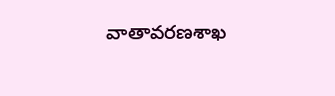వాతావరణశాఖ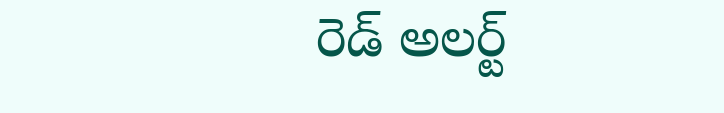రెడ్‌ అలర్ట్‌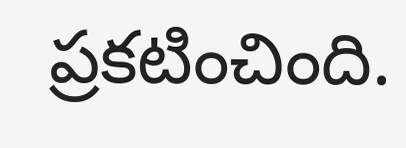ప్రకటించింది.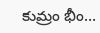కుమ్రం భీం…